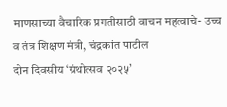माणसाच्या वैचारिक प्रगतीसाठी वाचन महत्वाचे- उच्च व तंत्र शिक्षण मंत्री, चंद्रकांत पाटील
दोन दिवसीय ‘ग्रंथोत्सव २०२५’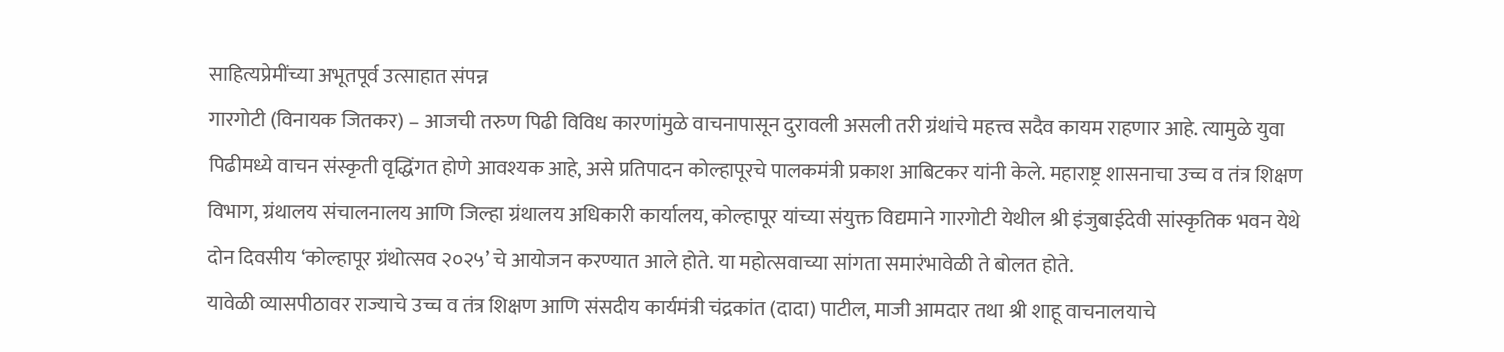साहित्यप्रेमींच्या अभूतपूर्व उत्साहात संपन्न
गारगोटी (विनायक जितकर) – आजची तरुण पिढी विविध कारणांमुळे वाचनापासून दुरावली असली तरी ग्रंथांचे महत्त्व सदैव कायम राहणार आहे. त्यामुळे युवा पिढीमध्ये वाचन संस्कृती वृद्धिंगत होणे आवश्यक आहे, असे प्रतिपादन कोल्हापूरचे पालकमंत्री प्रकाश आबिटकर यांनी केले. महाराष्ट्र शासनाचा उच्च व तंत्र शिक्षण विभाग, ग्रंथालय संचालनालय आणि जिल्हा ग्रंथालय अधिकारी कार्यालय, कोल्हापूर यांच्या संयुक्त विद्यमाने गारगोटी येथील श्री इंजुबाईदेवी सांस्कृतिक भवन येथे दोन दिवसीय ‘कोल्हापूर ग्रंथोत्सव २०२५’ चे आयोजन करण्यात आले होते. या महोत्सवाच्या सांगता समारंभावेळी ते बोलत होते.
यावेळी व्यासपीठावर राज्याचे उच्च व तंत्र शिक्षण आणि संसदीय कार्यमंत्री चंद्रकांत (दादा) पाटील, माजी आमदार तथा श्री शाहू वाचनालयाचे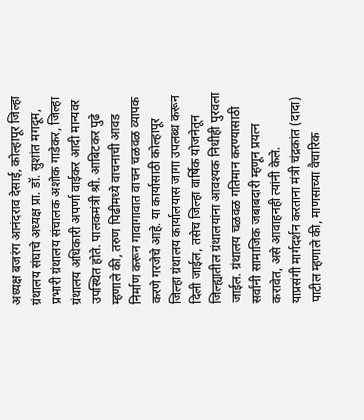अध्यक्ष बजरंग आनंदराव देसाई, कोल्हापूर जिल्हा ग्रंथालय संघाचे अध्यक्ष प्रा. डॉ. सुशांत मगदूम, प्रभारी ग्रंथालय संचालक अशोक गाडेकर, जिल्हा ग्रंथालय अधिकारी अपर्णा वाईकर आदी मान्यवर उपस्थित होते. पालकमंत्री श्री. आबिटकर पुढे म्हणाले की, तरुण पिढीमध्ये वाचनाची आवड निर्माण करून गावागावात वाचन चळवळ व्यापक करणे गरजेचे आहे. या कार्यासाठी कोल्हापूर जिल्हा ग्रंथालय कार्यालयास जागा उपलब्ध करून दिली जाईल, तसेच जिल्हा वार्षिक योजनेतून जिल्ह्यातील ग्रंथालयांना आवश्यक निधीही पुरवला जाईल. ग्रंथालय चळवळ गतिमान करण्यासाठी सर्वांनी सामाजिक जबाबदारी म्हणून प्रयत्न करावेत, असे आवाहनही त्यांनी केले.
याप्रसंगी मार्गदर्शन करताना मंत्री चंद्रकांत (दादा) पाटील म्हणाले की, माणसाच्या वैचारिक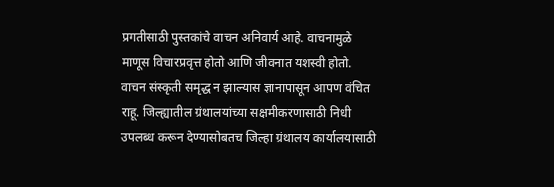प्रगतीसाठी पुस्तकांचे वाचन अनिवार्य आहे. वाचनामुळे माणूस विचारप्रवृत्त होतो आणि जीवनात यशस्वी होतो. वाचन संस्कृती समृद्ध न झाल्यास ज्ञानापासून आपण वंचित राहू. जिल्ह्यातील ग्रंथालयांच्या सक्षमीकरणासाठी निधी उपलब्ध करून देण्यासोबतच जिल्हा ग्रंथालय कार्यालयासाठी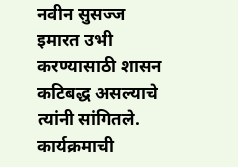नवीन सुसज्ज इमारत उभी करण्यासाठी शासन कटिबद्ध असल्याचे त्यांनी सांगितले. कार्यक्रमाची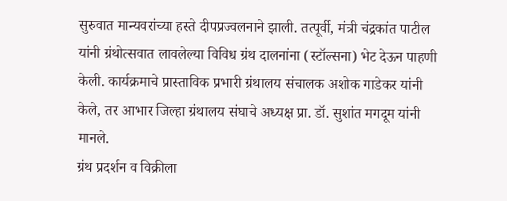सुरुवात मान्यवरांच्या हस्ते दीपप्रज्वलनाने झाली. तत्पूर्वी, मंत्री चंद्रकांत पाटील यांनी ग्रंथोत्सवात लावलेल्या विविध ग्रंथ दालनांना (स्टॉल्सना) भेट देऊन पाहणी केली. कार्यक्रमाचे प्रास्ताविक प्रभारी ग्रंथालय संचालक अशोक गाडेकर यांनी केले, तर आभार जिल्हा ग्रंथालय संघाचे अध्यक्ष प्रा. डॉ. सुशांत मगदूम यांनी मानले.
ग्रंथ प्रदर्शन व विक्रीला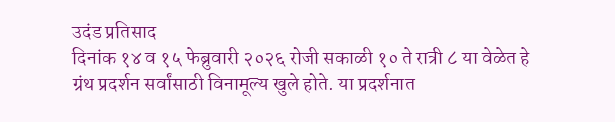उदंड प्रतिसाद
दिनांक १४ व १५ फेब्रुवारी २०२६ रोजी सकाळी १० ते रात्री ८ या वेळेत हे ग्रंथ प्रदर्शन सर्वांसाठी विनामूल्य खुले होते. या प्रदर्शनात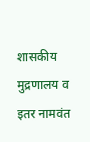शासकीय मुद्रणालय व इतर नामवंत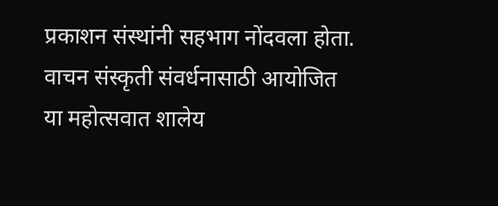प्रकाशन संस्थांनी सहभाग नोंदवला होता. वाचन संस्कृती संवर्धनासाठी आयोजित या महोत्सवात शालेय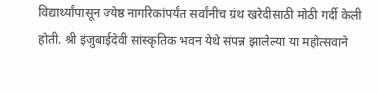विद्यार्थ्यांपासून ज्येष्ठ नागरिकांपर्यंत सर्वांनीच ग्रंथ खरेदीसाठी मोठी गर्दी केली होती. श्री इंजुबाईदेवी सांस्कृतिक भवन येथे संपन्न झालेल्या या महोत्सवाने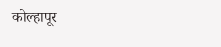कोल्हापूर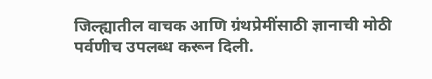जिल्ह्यातील वाचक आणि ग्रंथप्रेमींसाठी ज्ञानाची मोठी पर्वणीच उपलब्ध करून दिली.